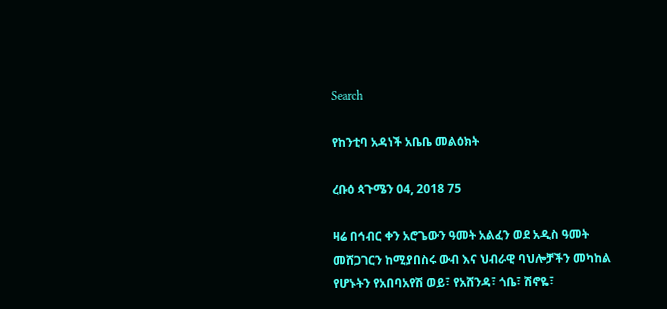Search

የከንቲባ አዳነች አቤቤ መልዕክት

ረቡዕ ጳጉሜን 04, 2018 75

ዛሬ በኅብር ቀን አሮጌውን ዓመት አልፈን ወደ አዲስ ዓመት መሸጋገርን ከሚያበስሩ ውብ እና ህብራዊ ባህሎቻችን መካከል የሆኑትን የአበባአየሽ ወይ፣ የአሸንዳ፣ ጎቤ፣ ሽኖዬ፣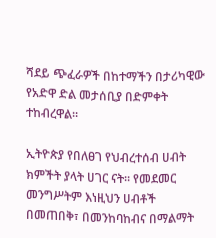ሻደይ ጭፈራዎች በከተማችን በታሪካዊው የአድዋ ድል መታሰቢያ በድምቀት ተከብረዋል።

ኢትዮጵያ የበለፀገ የህብረተሰብ ሀብት ክምችት ያላት ሀገር ናት። የመደመር መንግሥትም እነዚህን ሀብቶች በመጠበቅ፣ በመንከባከብና በማልማት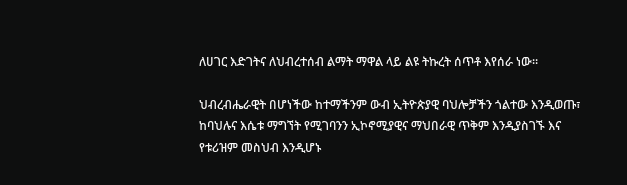ለሀገር እድገትና ለህብረተሰብ ልማት ማዋል ላይ ልዩ ትኩረት ሰጥቶ እየሰራ ነው።

ህብረብሔራዊት በሆነችው ከተማችንም ውብ ኢትዮጵያዊ ባህሎቻችን ጎልተው እንዲወጡ፣ ከባህሉና እሴቱ ማግኘት የሚገባንን ኢኮኖሚያዊና ማህበራዊ ጥቅም እንዲያስገኙ እና የቱሪዝም መስህብ እንዲሆኑ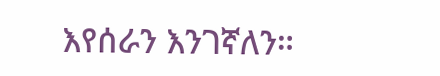እየሰራን እንገኛለን።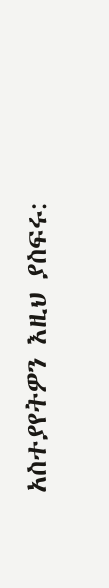አስተያየትዎን እዚህ ያስፍሩ: